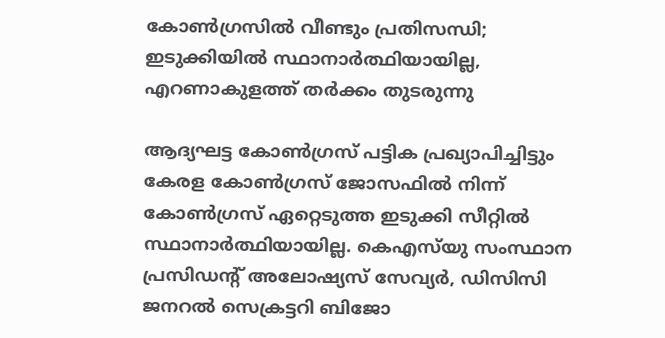കോൺഗ്രസിൽ വീണ്ടും പ്രതിസന്ധി; ഇടുക്കിയിൽ സ്ഥാനാർത്ഥിയായില്ല, എറണാകുളത്ത് തർക്കം തുടരുന്നു

ആദ്യഘട്ട കോൺഗ്രസ് പട്ടിക പ്രഖ്യാപിച്ചിട്ടും കേരള കോൺഗ്രസ് ജോസഫിൽ നിന്ന് കോൺഗ്രസ് ഏറ്റെടുത്ത ഇടുക്കി സീറ്റിൽ സ്ഥാനാർത്ഥിയായില്ല. കെഎസ്‌യു സംസ്ഥാന പ്രസിഡന്റ് അലോഷ്യസ് സേവ്യർ, ഡിസിസി ജനറൽ സെക്രട്ടറി ബിജോ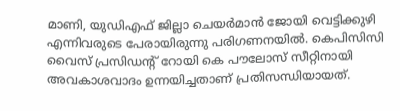മാണി, യുഡിഎഫ് ജില്ലാ ചെയർമാൻ ജോയി വെട്ടിക്കുഴി എന്നിവരുടെ പേരായിരുന്നു പരിഗണനയിൽ. കെപിസിസി വൈസ് പ്രസിഡന്റ് റോയി കെ പൗലോസ് സീറ്റിനായി അവകാശവാദം ഉന്നയിച്ചതാണ് പ്രതിസന്ധിയായത്.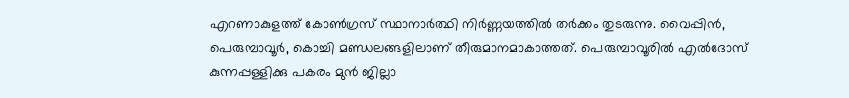എറണാകുളത്ത് കോൺഗ്രസ് സ്ഥാനാർത്ഥി നിർണ്ണയത്തിൽ തർക്കം തുടരുന്നു. വൈപ്പിൻ, പെരുമ്പാവൂർ, കൊച്ചി മണ്ഡലങ്ങളിലാണ് തീരുമാനമാകാത്തത്. പെരുമ്പാവൂരിൽ എൽദോസ് കുന്നപ്പള്ളിക്കു പകരം മുൻ ജില്ലാ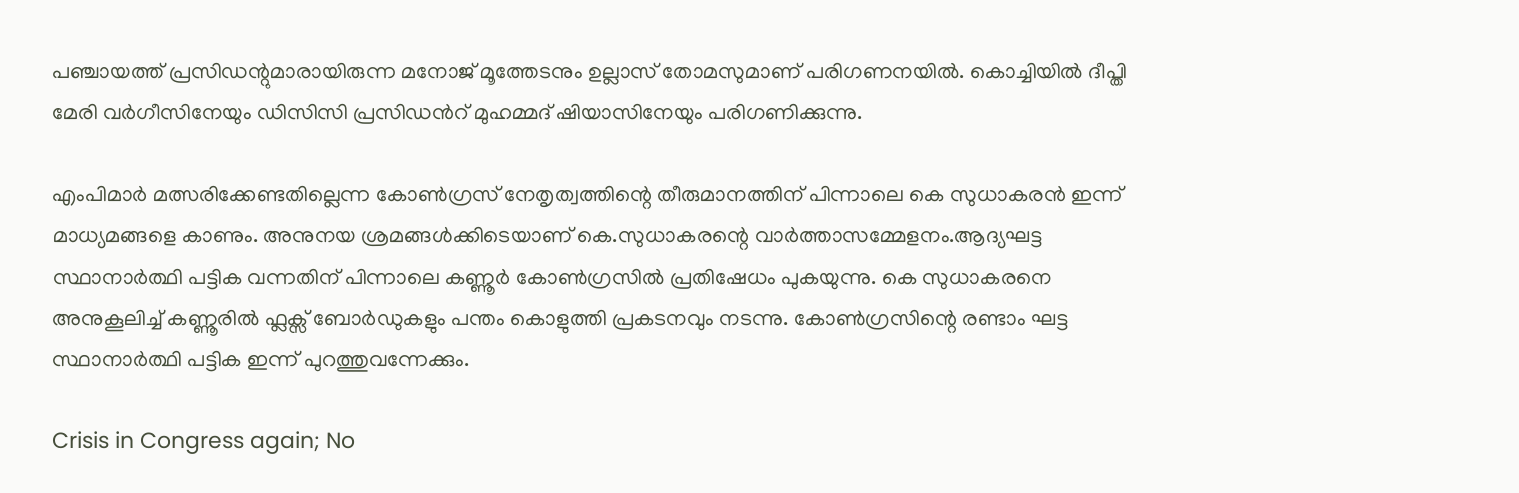പഞ്ചായത്ത് പ്രസിഡന്റുമാരായിരുന്ന മനോജ് മൂത്തേടനും ഉല്ലാസ് തോമസുമാണ് പരിഗണനയിൽ. കൊച്ചിയിൽ ദീപ്തി മേരി വർഗീസിനേയും ഡിസിസി പ്രസിഡൻറ് മുഹമ്മദ് ഷിയാസിനേയും പരിഗണിക്കുന്നു.

എംപിമാർ മത്സരിക്കേണ്ടതില്ലെന്ന കോൺഗ്രസ് നേതൃത്വത്തിന്റെ തീരുമാനത്തിന് പിന്നാലെ കെ സുധാകരൻ ഇന്ന് മാധ്യമങ്ങളെ കാണും. അനുനയ ശ്രമങ്ങൾക്കിടെയാണ് കെ.സുധാകരന്റെ വാർത്താസമ്മേളനം.ആദ്യഘട്ട സ്ഥാനാർത്ഥി പട്ടിക വന്നതിന് പിന്നാലെ കണ്ണൂർ കോൺഗ്രസിൽ പ്രതിഷേധം പുകയുന്നു. കെ സുധാകരനെ അനുകൂലിച്ച് കണ്ണൂരിൽ ഫ്ലക്സ് ബോർഡുകളും പന്തം കൊളുത്തി പ്രകടനവും നടന്നു. കോൺഗ്രസിന്റെ രണ്ടാം ഘട്ട സ്ഥാനാർത്ഥി പട്ടിക ഇന്ന് പുറത്തുവന്നേക്കും.

Crisis in Congress again; No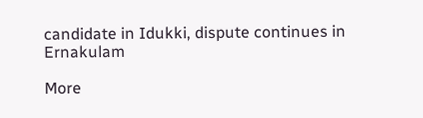candidate in Idukki, dispute continues in Ernakulam

More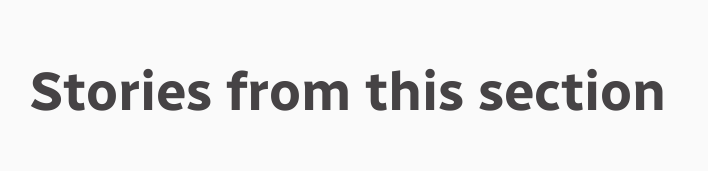Stories from this section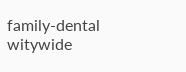family-dental
witywide